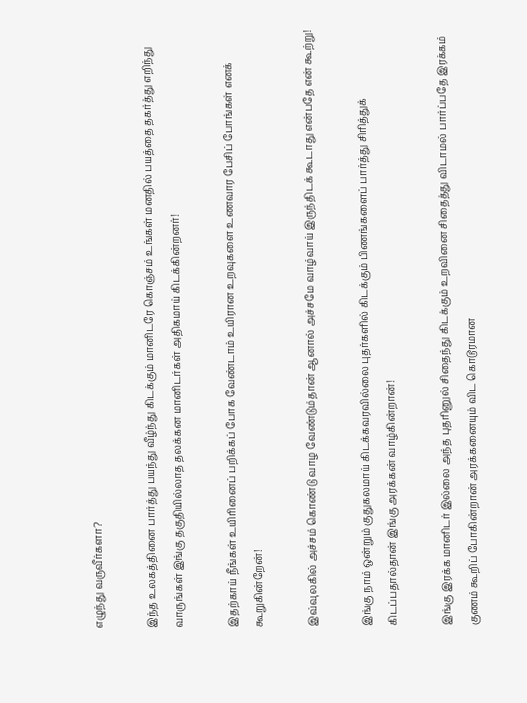எழுந்து வருவீர்களா?

இந்த உலகத்தினை பார்த்து பயந்து வீழ்ந்து கிடக்கும் மானிடரே கொஞ்சம் உங்கள் மனதில் பயத்தை தகர்த்து எறிந்து வாருங்கள் இங்கு தகுதியில்லாத தலக்கன மானிடர்கள் அதிகமாய் கிடக்கின்றனர்!

இதற்காய் நீங்கள் உயிரினைப் பறிக்கப் போக வேண்டாம் உயிரான உறவுகளை உணவார பேசிப் போங்கள் எனக் கூறுகின்றேன்!

இவ்வுலகில் அச்சம் கொண்டு வாழ வேண்டும்தான் ஆனால் அச்சமே வாழ்வாய் இருந்திடக் கூடாது என்பதே என் கூற்று!

இங்கு நாம் ஒன்றும் குதுகலமாய் கிடக்கவரவில்லை புதர்களில் கிடக்கும் பிணங்களைப் பார்த்து சிரித்துக் கிடப்பதால்தான் இங்கு அரக்கன் வாழ்கின்றான்!

இங்கு இரக்க மானிடர் இல்லை அந்த புதரினுல் சிதைந்து கிடக்கும் உறவினை சிதைத்து விடாமல் பார்ப்பதே இரக்கம் குணம் கூறிப் போகின்றான் அரக்கனையும் விட கொடூரமான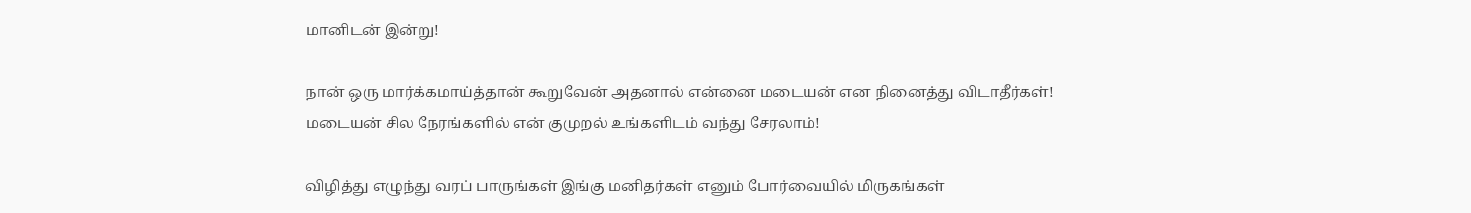மானிடன் இன்று!

நான் ஒரு மார்க்கமாய்த்தான் கூறுவேன் அதனால் என்னை மடையன் என நினைத்து விடாதீர்கள்! மடையன் சில நேரங்களில் என் குமுறல் உங்களிடம் வந்து சேரலாம்!

விழித்து எழுந்து வரப் பாருங்கள் இங்கு மனிதர்கள் எனும் போர்வையில் மிருகங்கள்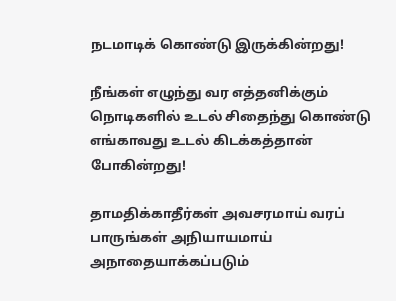நடமாடிக் கொண்டு இருக்கின்றது!

நீங்கள் எழுந்து வர எத்தனிக்கும் நொடிகளில் உடல் சிதைந்து கொண்டு எங்காவது உடல் கிடக்கத்தான் போகின்றது!

தாமதிக்காதீர்கள் அவசரமாய் வரப் பாருங்கள் அநியாயமாய் அநாதையாக்கப்படும்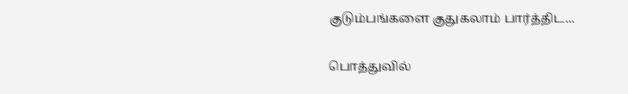குடும்பங்களை குதுகலாம் பார்த்திட...

பொத்துவில்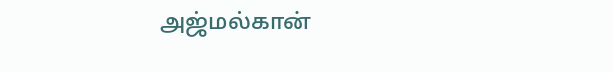அஜ்மல்கான்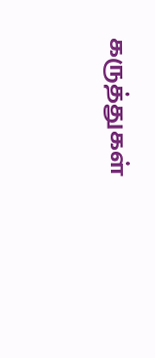கருத்துகள்